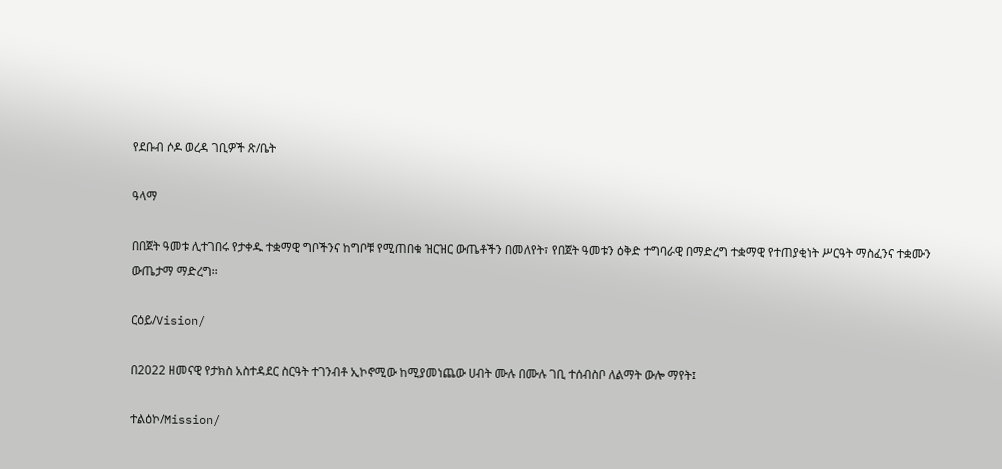የደቡብ ሶዶ ወረዳ ገቢዎች ጽ/ቤት

ዓላማ

በበጀት ዓመቱ ሊተገበሩ የታቀዱ ተቋማዊ ግቦችንና ከግቦቹ የሚጠበቁ ዝርዝር ውጤቶችን በመለየት፣ የበጀት ዓመቱን ዕቅድ ተግባራዊ በማድረግ ተቋማዊ የተጠያቂነት ሥርዓት ማስፈንና ተቋሙን ውጤታማ ማድረግ፡፡

ርዕይ/Vision/

በ2022 ዘመናዊ የታክስ አስተዳደር ስርዓት ተገንብቶ ኢኮኖሚው ከሚያመነጨው ሀብት ሙሉ በሙሉ ገቢ ተሰብስቦ ለልማት ውሎ ማየት፤

ተልዕኮ/Mission/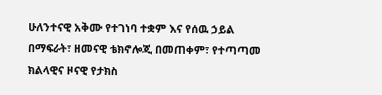ሁለንተናዊ አቅሙ የተገነባ ተቋም እና የሰዉ ኃይል በማፍራት፣ ዘመናዊ ቴክኖሎጂ በመጠቀም፣ የተጣጣመ ክልላዊና ዞናዊ የታክስ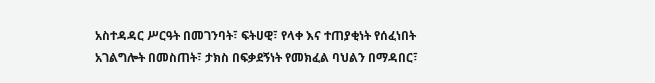አስተዳዳር ሥርዓት በመገንባት፣ ፍትሀዊ፣ የላቀ እና ተጠያቂነት የሰፈነበት አገልግሎት በመስጠት፣ ታክስ በፍቃደኝነት የመክፈል ባህልን በማዳበር፣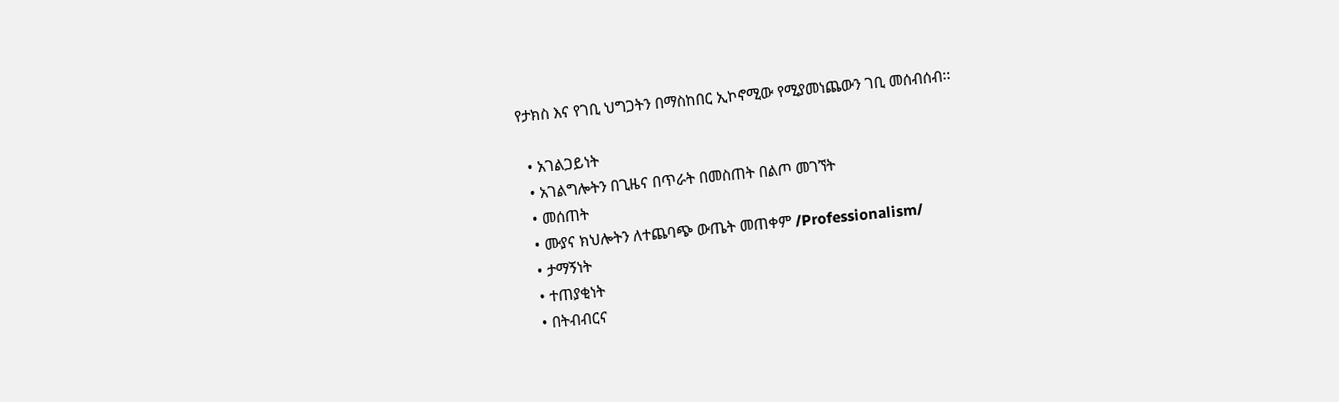የታክስ እና የገቢ ህግጋትን በማስከበር ኢኮኖሚው የሚያመነጨውን ገቢ መሰብሰብ፡፡

  • አገልጋይነት
  • አገልግሎትን በጊዜና በጥራት በመስጠት በልጦ መገኘት
  • መሰጠት
  • ሙያና ክህሎትን ለተጨባጭ ውጤት መጠቀም /Professionalism/
  • ታማኝነት
  • ተጠያቂነት
  • በትብብርና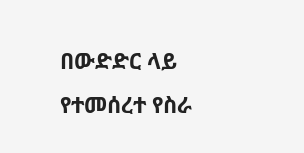በውድድር ላይ የተመሰረተ የስራ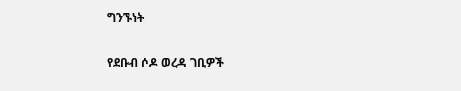ግንኙነት

የደቡብ ሶዶ ወረዳ ገቢዎች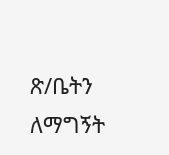ጽ/ቤትን ለማግኝት